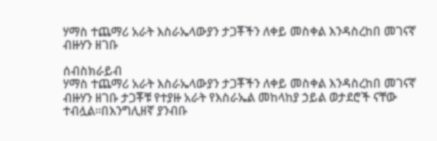ሃማስ ተጨማሪ አራት እስራኤላውያን ታጋቾችን ለቀይ መስቀል እንዳስረከበ መገናኛ ብዙሃን ዘገቡ

ሰብስክራይብ
ሃማስ ተጨማሪ አራት እስራኤላውያን ታጋቾችን ለቀይ መስቀል እንዳስረከበ መገናኛ ብዙሃን ዘገቡ ታጋቾቹ የተያዙ አራት የእስራኤል መከላከያ ኃይል ወታደሮች ናቸው ተብሏል።በእንግሊዘኛ ያንብቡ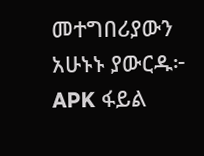መተግበሪያውን አሁኑኑ ያውርዱ፦ APK ፋይል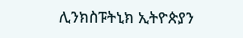ሊንክስፑትኒክ ኢትዮጵያን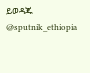ይወዳጁ @sputnik_ethiopia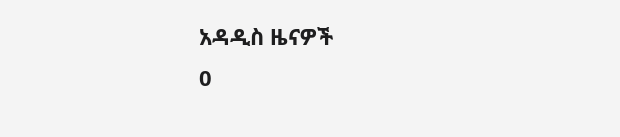አዳዲስ ዜናዎች
0